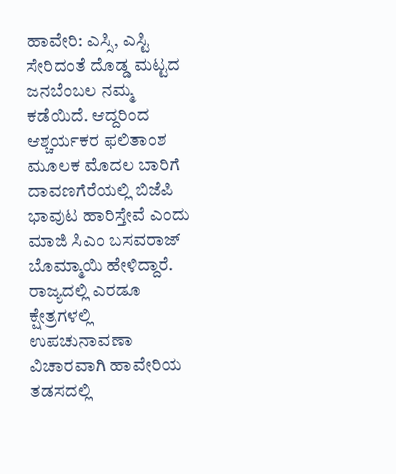ಹಾವೇರಿ: ಎಸ್ಸಿ, ಎಸ್ಟಿ ಸೇರಿದಂತೆ ದೊಡ್ಡ ಮಟ್ಟದ ಜನಬೆಂಬಲ ನಮ್ಮ ಕಡೆಯಿದೆ. ಆದ್ದರಿಂದ ಆಶ್ಚರ್ಯಕರ ಫಲಿತಾಂಶ ಮೂಲಕ ಮೊದಲ ಬಾರಿಗೆ ದಾವಣಗೆರೆಯಲ್ಲಿ ಬಿಜೆಪಿ ಭಾವುಟ ಹಾರಿಸ್ತೇವೆ ಎಂದು ಮಾಜಿ ಸಿಎಂ ಬಸವರಾಜ್ ಬೊಮ್ಮಾಯಿ ಹೇಳಿದ್ದಾರೆ.
ರಾಜ್ಯದಲ್ಲಿ ಎರಡೂ ಕ್ಷೇತ್ರಗಳಲ್ಲಿ ಉಪಚುನಾವಣಾ ವಿಚಾರವಾಗಿ ಹಾವೇರಿಯ ತಡಸದಲ್ಲಿ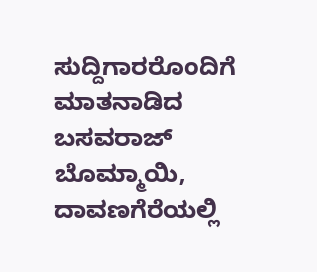ಸುದ್ದಿಗಾರರೊಂದಿಗೆ ಮಾತನಾಡಿದ ಬಸವರಾಜ್ ಬೊಮ್ಮಾಯಿ, ದಾವಣಗೆರೆಯಲ್ಲಿ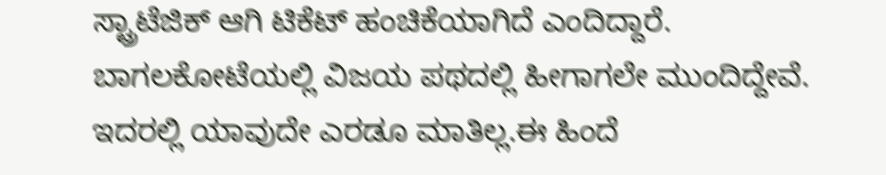ಸ್ಟ್ರಾಟೆಜಿಕ್ ಆಗಿ ಟಿಕೆಟ್ ಹಂಚಿಕೆಯಾಗಿದೆ ಎಂದಿದ್ದಾರೆ.
ಬಾಗಲಕೋಟೆಯಲ್ಲಿ ವಿಜಯ ಪಥದಲ್ಲಿ ಹೀಗಾಗಲೇ ಮುಂದಿದ್ದೇವೆ. ಇದರಲ್ಲಿ ಯಾವುದೇ ಎರಡೂ ಮಾತಿಲ್ಲ.ಈ ಹಿಂದೆ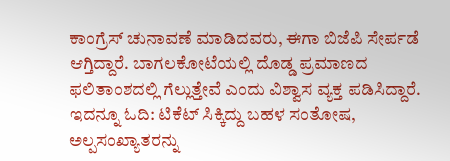ಕಾಂಗ್ರೆಸ್ ಚುನಾವಣೆ ಮಾಡಿದವರು, ಈಗಾ ಬಿಜೆಪಿ ಸೇರ್ಪಡೆ ಆಗ್ತಿದ್ದಾರೆ. ಬಾಗಲಕೋಟೆಯಲ್ಲಿ ದೊಡ್ಡ ಪ್ರಮಾಣದ ಫಲಿತಾಂಶದಲ್ಲಿ ಗೆಲ್ಲುತ್ತೇವೆ ಎಂದು ವಿಶ್ವಾಸ ವ್ಯಕ್ತ ಪಡಿಸಿದ್ದಾರೆ.
ಇದನ್ನೂ ಓದಿ: ಟಿಕೆಟ್ ಸಿಕ್ಕಿದ್ದು ಬಹಳ ಸಂತೋಷ, ಅಲ್ಪಸಂಖ್ಯಾತರನ್ನು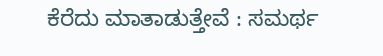ಕೆರೆದು ಮಾತಾಡುತ್ತೇವೆ : ಸಮರ್ಥ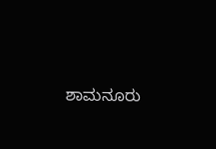ಶಾಮನೂರು